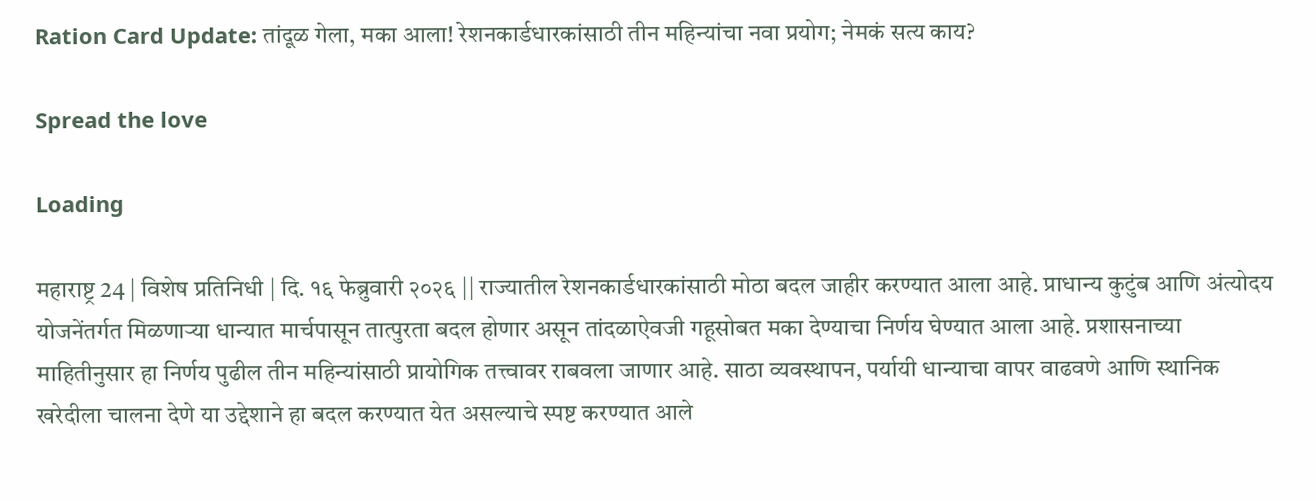Ration Card Update: तांदूळ गेला, मका आला! रेशनकार्डधारकांसाठी तीन महिन्यांचा नवा प्रयोग; नेमकं सत्य काय?

Spread the love

Loading

महाराष्ट्र 24 | विशेष प्रतिनिधी | दि. १६ फेब्रुवारी २०२६ || राज्यातील रेशनकार्डधारकांसाठी मोठा बदल जाहीर करण्यात आला आहे. प्राधान्य कुटुंब आणि अंत्योदय योजनेंतर्गत मिळणाऱ्या धान्यात मार्चपासून तात्पुरता बदल होणार असून तांदळाऐवजी गहूसोबत मका देण्याचा निर्णय घेण्यात आला आहे. प्रशासनाच्या माहितीनुसार हा निर्णय पुढील तीन महिन्यांसाठी प्रायोगिक तत्त्वावर राबवला जाणार आहे. साठा व्यवस्थापन, पर्यायी धान्याचा वापर वाढवणे आणि स्थानिक खरेदीला चालना देणे या उद्देशाने हा बदल करण्यात येत असल्याचे स्पष्ट करण्यात आले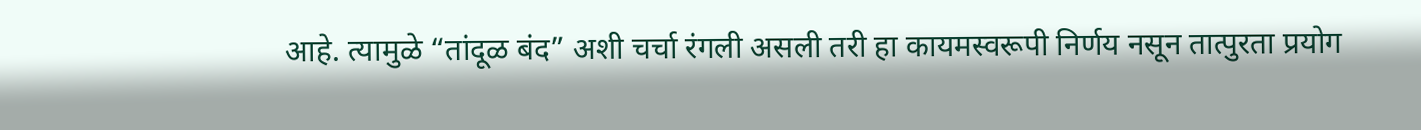आहे. त्यामुळे “तांदूळ बंद” अशी चर्चा रंगली असली तरी हा कायमस्वरूपी निर्णय नसून तात्पुरता प्रयोग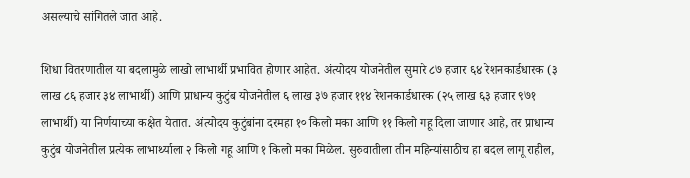असल्याचे सांगितले जात आहे.

शिधा वितरणातील या बदलामुळे लाखो लाभार्थी प्रभावित होणार आहेत. अंत्योदय योजनेतील सुमारे ८७ हजार ६४ रेशनकार्डधारक (३ लाख ८६ हजार ३४ लाभार्थी) आणि प्राधान्य कुटुंब योजनेतील ६ लाख ३७ हजार ११४ रेशनकार्डधारक (२५ लाख ६३ हजार ९७१ लाभार्थी) या निर्णयाच्या कक्षेत येतात. अंत्योदय कुटुंबांना दरमहा १० किलो मका आणि ११ किलो गहू दिला जाणार आहे, तर प्राधान्य कुटुंब योजनेतील प्रत्येक लाभार्थ्याला २ किलो गहू आणि १ किलो मका मिळेल. सुरुवातीला तीन महिन्यांसाठीच हा बदल लागू राहील,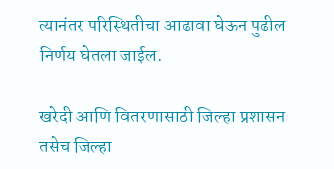त्यानंतर परिस्थितीचा आढावा घेऊन पुढील निर्णय घेतला जाईल.

खरेदी आणि वितरणासाठी जिल्हा प्रशासन तसेच जिल्हा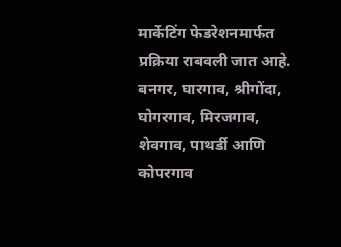मार्केटिंग फेडरेशनमार्फत प्रक्रिया राबवली जात आहे. बनगर, घारगाव, श्रीगोंदा, घोगरगाव, मिरजगाव, शेवगाव, पाथर्डी आणि कोपरगाव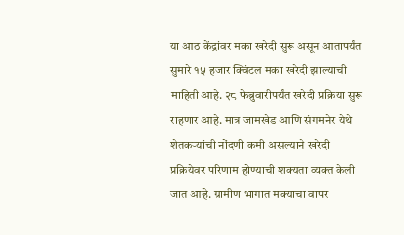या आठ केंद्रांवर मका खरेदी सुरू असून आतापर्यंत सुमारे १५ हजार क्विंटल मका खरेदी झाल्याची माहिती आहे. २८ फेब्रुवारीपर्यंत खरेदी प्रक्रिया सुरू राहणार आहे. मात्र जामखेड आणि संगमनेर येथे शेतकऱ्यांची नोंदणी कमी असल्याने खरेदी प्रक्रियेवर परिणाम होण्याची शक्यता व्यक्त केली जात आहे. ग्रामीण भागात मक्याचा वापर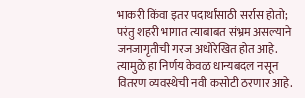भाकरी किंवा इतर पदार्थांसाठी सर्रास होतो; परंतु शहरी भागात त्याबाबत संभ्रम असल्याने जनजागृतीची गरज अधोरेखित होत आहे. त्यामुळे हा निर्णय केवळ धान्यबदल नसून वितरण व्यवस्थेची नवी कसोटी ठरणार आहे.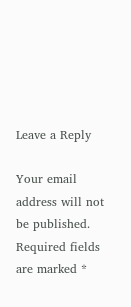Leave a Reply

Your email address will not be published. Required fields are marked *